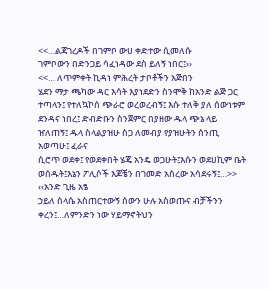<<…ልጃገረዶች በገምቦ ውሀ ቀድተው ሲመለሱ
ገምቦውን በድንጋይ ሳፈነዳው ደስ ይለኝ ነበር፤››
<<… ለጥምቀት ኪዳነ ምሕረት ታቦቶችን አጅበን
ሄደን ማታ ጫካው ዳር እሳት እያነደድን ስንሞቅ ከአንድ ልጅ ጋር ተጣላን፤ የተለኳኮሰ ጭራሮ ወረወረብኝ፤ እሱ ተለቅ ያለ ሰውነቱም
ደንዳና ነበረ፤ ድብድቡን ስንጀምር በያዘው ዱላ ጭኔ ላይ ዠለጠኝ፤ ዱላ ስላልያዝሁ ስጋ ለመብያ የያዝሁትን ሰንጢ አወጣሁ፤ ፈራና
ሲሮጥ ወደቀ፤ የወደቀበት ሄጄ አንዴ ወጋሁት፤እሱን ወደሀኪም ቤት ወሰዱት፤እኔን ፖሊሶች እጆቼን በገመድ አስረው አሳደሩኝ፤…>>
‹‹አንድ ጊዜ አፄ
ኃይለ ስላሴ አስጠርተውኝ ሰውን ሁሉ አስወጡና ብቻችንን ቀረን፤…ለምንድን ነው ሃይማኖትህን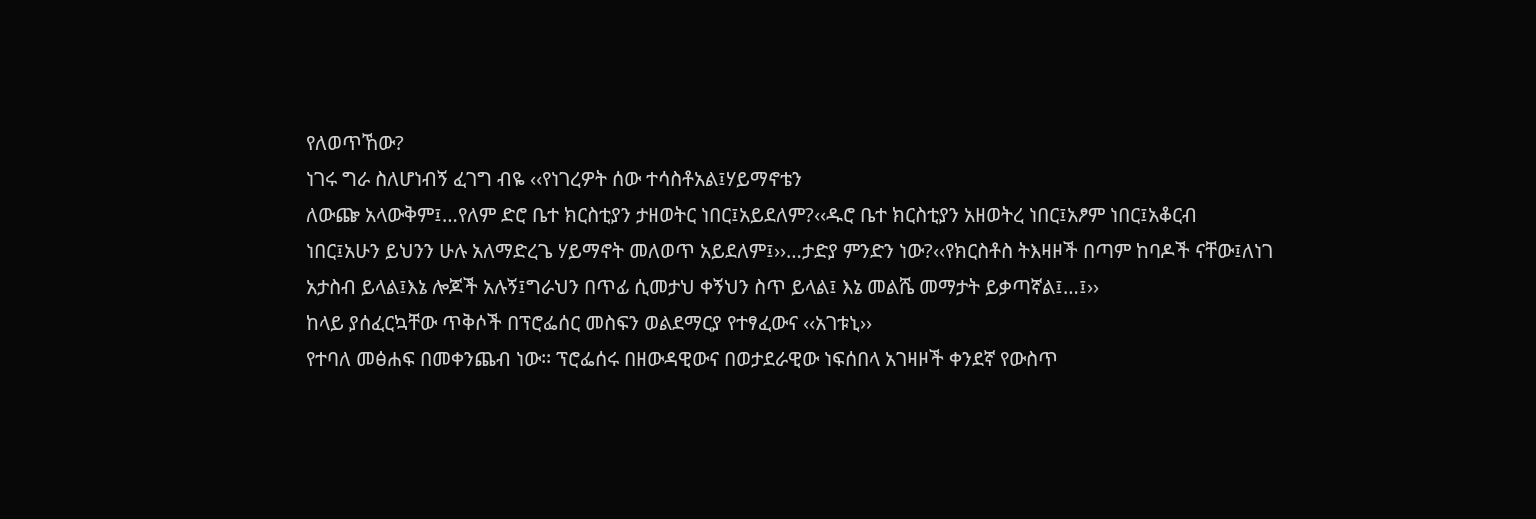የለወጥኸው?
ነገሩ ግራ ስለሆነብኝ ፈገግ ብዬ ‹‹የነገረዎት ሰው ተሳስቶአል፤ሃይማኖቴን
ለውጬ አላውቅም፤…የለም ድሮ ቤተ ክርስቲያን ታዘወትር ነበር፤አይደለም?‹‹ዱሮ ቤተ ክርስቲያን አዘወትረ ነበር፤አፆም ነበር፤አቆርብ
ነበር፤አሁን ይህንን ሁሉ አለማድረጌ ሃይማኖት መለወጥ አይደለም፤››…ታድያ ምንድን ነው?‹‹የክርስቶስ ትእዛዞች በጣም ከባዶች ናቸው፤ለነገ
አታስብ ይላል፤እኔ ሎጆች አሉኝ፤ግራህን በጥፊ ሲመታህ ቀኝህን ስጥ ይላል፤ እኔ መልሼ መማታት ይቃጣኛል፤…፤››
ከላይ ያሰፈርኳቸው ጥቅሶች በፕሮፌሰር መስፍን ወልደማርያ የተፃፈውና ‹‹አገቱኒ››
የተባለ መፅሐፍ በመቀንጨብ ነው፡፡ ፕሮፌሰሩ በዘውዳዊውና በወታደራዊው ነፍሰበላ አገዛዞች ቀንደኛ የውስጥ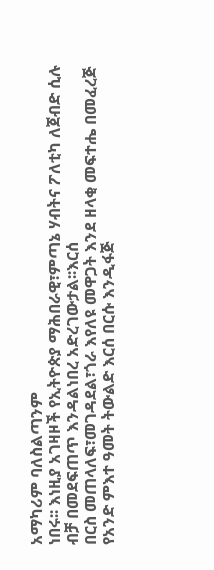አማካሪም ባለስልጣንም
ነበሩ፡፡ እነዚያ አገዛዞች የኢትዮጵያ ማሕበራዊ፣ምጣኔ ሃብትና ፖለቲካ ለጀብድ ሲሉ ብቻ በመደፍጠጥ እንዳልነበረ አድረገውታል፡፡እርሰ
በርስ መጠላለፍ፣መገዳደል፣ጎራ እየለዩ መዋጋት እንደ ዘላቂ መፍተሔ በመፈረጅ የአንድ ምእተ ዓመት ትውልድ እርሰ በርሱ እንዲፋጅ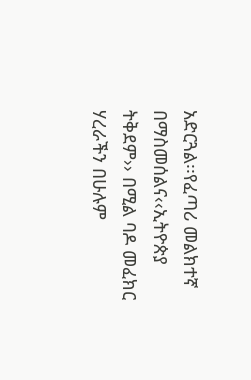አድርጓል፡፡የፈጣሪ መልክተኛ በማስመሰልና‹‹ኢትዮጵያ ትቅደም›› በሚል ባዶ መፈክር ሃረራችን በሁሉም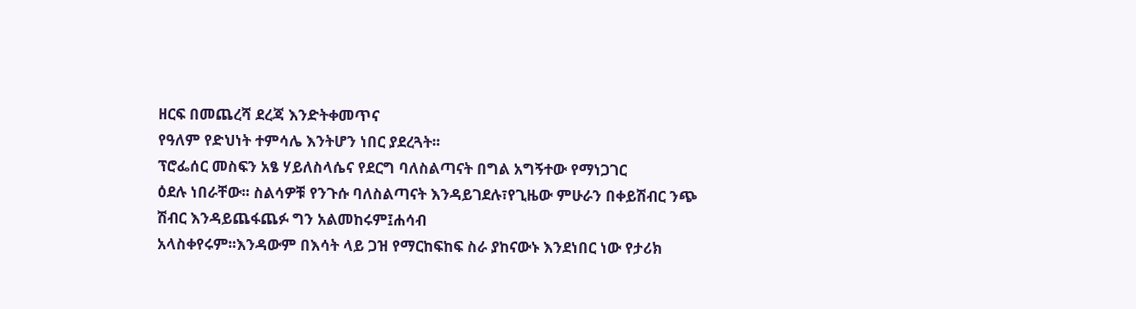ዘርፍ በመጨረሻ ደረጃ እንድትቀመጥና
የዓለም የድህነት ተምሳሌ እንትሆን ነበር ያደረጓት፡፡
ፕሮፌሰር መስፍን አፄ ሃይለስላሴና የደርግ ባለስልጣናት በግል አግኝተው የማነጋገር
ዕደሉ ነበራቸው፡፡ ስልሳዎቹ የንጉሱ ባለስልጣናት እንዳይገደሉ፣የጊዜው ምሁራን በቀይሽብር ንጭ ሽብር እንዳይጨፋጨፉ ግን አልመከሩም፤ሐሳብ
አላስቀየሩም፡፡እንዳውም በእሳት ላይ ጋዝ የማርከፍከፍ ስራ ያከናውኑ እንደነበር ነው የታሪክ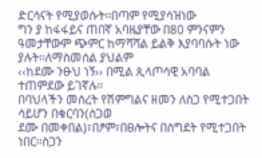ድርሳናት የሚያወሱት፡፡በጣም የሚያሳዝነው
ግን ያ ከፋፋይና ጠበኛ አባዜያቸው በ80 ምንናምን ዓመታቸውም ጭምር ከማሻሻል ይልቅ እያባባሱት ነው ያሉት፡፡ለማስመሰል ያህልም
‹‹ከደሙ ንፁህ ነኝ›› በሚል ጲላጦሳዊ አባባል ተጠምደው ይገኛሉ፡፡
በባህላችን መሰረት የሽምግልና ዘመን ለስጋ የሚተጋበት ሳይሆን በቁርባን(ስጋወ
ደሙ በመቀበል)፣በፆም፣በፀሎትና በስግደት የሚተጋበት ነበር፡፡ስጋን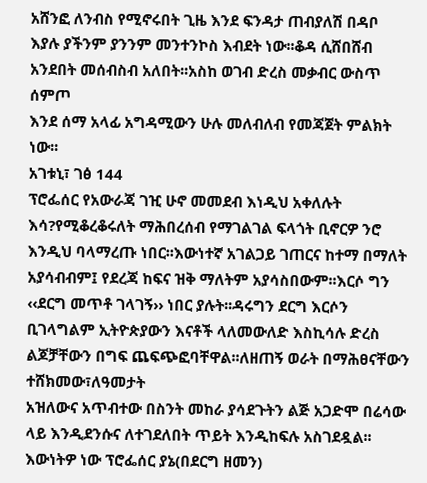አሸንፎ ለንብስ የሚኖሩበት ጊዜ እንደ ፍንዳታ ጠብያለሽ በዳቦ
እያሉ ያችንም ያንንም መንተንኮስ እብደት ነው፡፡ቆዳ ሲሸበሸብ አንደበት መሰብስብ አለበት፡፡አስከ ወገብ ድረስ መቃብር ውስጥ ሰምጦ
እንደ ሰማ አላፊ አግዳሚውን ሁሉ መለብለብ የመጃጀት ምልክት ነው፡፡
አገቱኒ፣ ገፅ 144
ፕሮፌሰር የአውራጃ ገዢ ሁኖ መመደብ እነዲህ አቀለሉት
እሳ?የሚቆረቆሩለት ማሕበረሰብ የማገልገል ፍላጎት ቢኖርዎ ንሮ እንዲህ ባላማረጡ ነበር፡፡እውነተኛ አገልጋይ ገጠርና ከተማ በማለት
አያሳብብም፤ የደረጃ ከፍና ዝቅ ማለትም አያሳስበውም፡፡እርሶ ግን ‹‹ደርግ መጥቶ ገላገኝ›› ነበር ያሉት፡፡ዳሩግን ደርግ እርሶን
ቢገላግልም ኢትዮጵያውን እናቶች ላለመውለድ እስኪሳሉ ድረስ ልጆቻቸውን በግፍ ጨፍጭፎባቸዋል፡፡ለዘጠኝ ወራት በማሕፀናቸውን ተሸክመው፣ለዓመታት
አዝለውና አጥብተው በስንት መከራ ያሳደጉትን ልጅ አጋድሞ በሬሳው ላይ እንዲደንሱና ለተገደለበት ጥይት እንዲከፍሉ አስገደዷል፡፡
እውነትዎ ነው ፕሮፌሰር ያኔ(በደርግ ዘመን)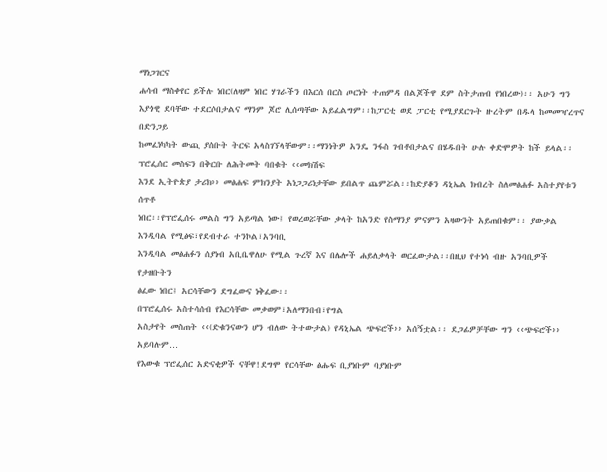ማነጋገርና
ሐሳብ ማስቀየር ይችሉ ነበር(ለዛም ነበር ሃገራችን በእርሰ በርስ ጦርነት ተጠምዳ በልጆችዋ ደም ስትታጠብ የነበረው)፡፡ አሁን ግን
እያጎዊ ደባቸው ተደርሶበታልና ማንም ጆሮ ሊሰጣቸው አይፈልግም፡፡ከፓርቲ ወደ ፓርቲ የሚያደርጉት ዙረትም በዱላ ከመመዣረጥና በድንጋይ
ከመፈነካካት ውጪ ያሰቡት ትርፍ አላስገኘላቸውም፡፡ማንነትዎ አንዴ ንፋስ ገብቶበታልና በሄዱበት ሁሉ ቀድሞዎት ከች ይላል፡፡
ፕሮፌሰር መስፍን በቅርቡ ለሕትመት ባበቁት ‹‹መክሽፍ
እንደ ኢትዮጵያ ታሪክ›› መፅሐፍ ምክንያት አነጋጋሪነታቸው ይበልጥ ጨምሯል፡፡ከድያቆን ዳኒኤል ክብረት ስለመፅሐፉ አስተያየቱን ሰጥቶ
ነበር፡፡የፕሮፌሰሩ መልስ ግን አይጣል ነው፤ የወረወሯቸው ቃላት ከአንድ የስማንያ ምናምን አዛውንት አይጠበቁም፡፡ ያውቃል እንዲባል የሚፅፍ፣የደብተራ ተንኮል፣አንባቢ
እንዲባል መፅሐፉን ሰያነብ አቢቤዋለሁ የሚል ጉረኛ እና በሌሎች ሐይለቃላት ወርፈውታል፡፡በዚህ የተነሳ ብዙ አንባቢዎች የታዘቡትን
ፅፈው ነበር፤ አርሳቸውን ደግፈውና ነቅፈው፡፡
በፕሮፌሰሩ አስተሳሰብ የእርሳቸው መቃወም፣አለማንበብ፣የግል
አስታየት መስጠት ‹‹(ድቁንናውን ሆን ብለው ትተውታል) የዳኒኤል ጭፍሮች›› አሰኝቷል፡፡ ደጋፊዎቻቸው ግን ‹‹ጭፍሮች›› አይባሉም…
የእውቁ ፕሮፌሰር አድናቂዎች ናቸዋ!ደግሞ የርሳቸው ፅሑፍ ቢያነቡም ባያነቡም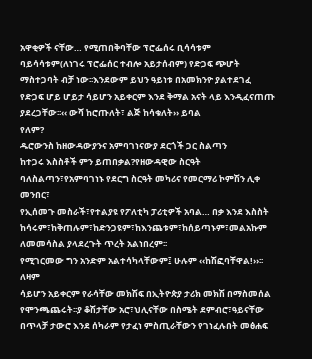አዋቂዎች ናቸው… የሚጠበቅባቸው ፕሮፌሰሩ ቢሳሳቱም
ባይሳሳቱም(ለነገሩ ፕሮፌሰር ተብሎ አይታሰብም) የድጋፍ ጭሆት ማስተጋባት ብቻ ነው፡፡እንደውም ይህን ዓይነቱ በአመክንዮ ያልተደገፈ
የድጋፍ ሆይ ሆይታ ሳይሆን አይቀርም እንደ ቅማል አናት ላይ እንዲፈናጠጡ ያደረጋቸው፡፡‹‹ ውሻ ከሮጡለት፣ ልጅ ከሳቁለት›› ይባል
የለም?
ዱሮውንስ ከዘውዳውያንና አምባገነናውያ ደርጎች ጋር ስልጣን
ከተጋሩ እስስቶች ምን ይጠበቃል?የዘውዳዊው ስርዓት ባለስልጣን፣የአምባገነኑ የደርግ ስርዓት መካሪና የመርማሪ ኮምሽን ሊቀ መንበር፣
የኢሰመጉ መስራች፣የተልያዩ የፖለቲካ ፓሪቲዎች አባል… በቃ እንደ እስስት ከሳሩም፣ከቅጠሉም፣ከድንጋዩም፣ከእንጨቱም፣ከሰይጣኑም፣መልአኩም
ለመመሳስል ያላደረጉት ጥረት አልነበረም፡፡
የሚገርመው ግን አንድም አልተሳካላቸውም፤ ሁሉም ‹‹ከሽፎባቸዋል!››፡፡ለዛም
ሳይሆን አይቀርም የራሳቸው መክሽፍ በኢትዮጵያ ታሪክ መክሽ በማስመሰል የሞንጫጨሩት፡፡ያ ቆሽታቸው አሮ፣ህሊናቸው በስሜት ደምብሮ፣ዓይናቸው
በጥላቻ ታውሮ እንደ ሰካራም የታፈነ ምስጢራቸውን የገነፈሉበት መፅሐፍ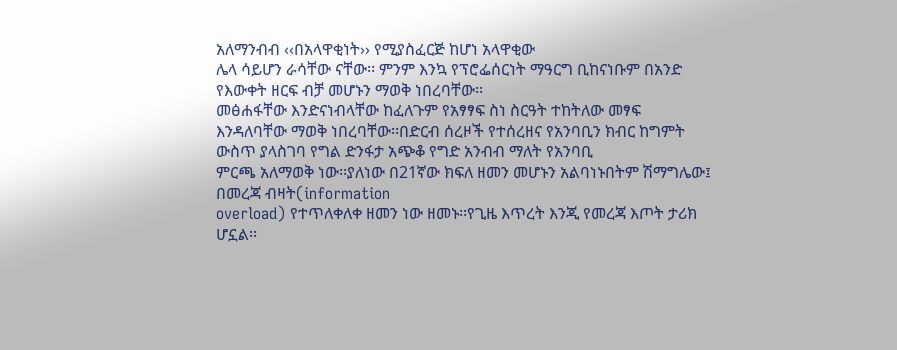አለማንብብ ‹‹በአላዋቂነት›› የሚያስፈርጅ ከሆነ አላዋቂው
ሌላ ሳይሆን ራሳቸው ናቸው፡፡ ምንም እንኳ የፕሮፌሰርነት ማዓርግ ቢከናነቡም በአንድ የእውቀት ዘርፍ ብቻ መሆኑን ማወቅ ነበረባቸው፡፡
መፅሐፋቸው እንድናነብላቸው ከፈለጉም የአፃፃፍ ስነ ስርዓት ተከትለው መፃፍ
እንዳለባቸው ማወቅ ነበረባቸው፡፡በድርብ ሰረዞች የተሰረዘና የአንባቢን ክብር ከግምት ውስጥ ያላስገባ የግል ድንፋታ አጭቆ የግድ አንብብ ማለት የአንባቢ
ምርጫ አለማወቅ ነው፡፡ያለነው በ21ኛው ክፍለ ዘመን መሆኑን አልባነኑበትም ሽማግሌው፤ በመረጃ ብዛት(information
overload) የተጥለቀለቀ ዘመን ነው ዘመኑ፡፡የጊዜ እጥረት እንጂ የመረጃ እጦት ታሪክ ሆኗል፡፡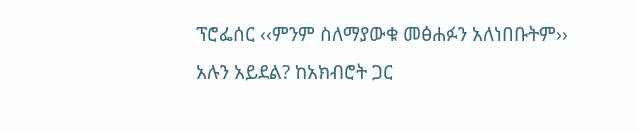ፕሮፌሰር ‹‹ምንም ስለማያውቁ መፅሐፉን አለነበቡትም››
አሉን አይደል? ከአክብሮት ጋር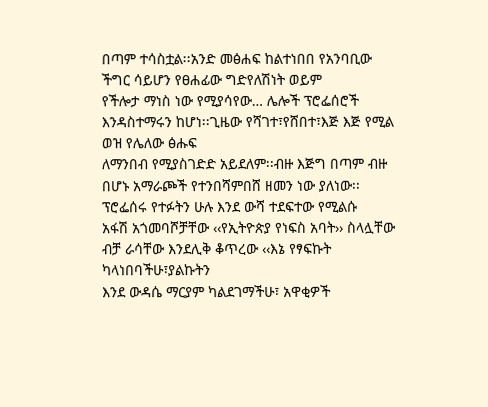በጣም ተሳስቷል፡፡አንድ መፅሐፍ ከልተነበበ የአንባቢው ችግር ሳይሆን የፀሐፊው ግድየለሽነት ወይም
የችሎታ ማነስ ነው የሚያሳየው… ሌሎች ፕሮፌሰሮች እንዳስተማሩን ከሆነ፡፡ጊዜው የሻገተ፣የሸበተ፣እጅ እጅ የሚል ወዝ የሌለው ፅሑፍ
ለማንበብ የሚያስገድድ አይደለም፡፡ብዙ እጅግ በጣም ብዙ በሆኑ አማራጮች የተንበሻምበሸ ዘመን ነው ያለነው፡፡
ፕሮፌሰሩ የተፉትን ሁሉ እንደ ውሻ ተደፍተው የሚልሱ
አፋሽ አጎመባሾቻቸው ‹‹የኢትዮጵያ የነፍስ አባት›› ስላሏቸው ብቻ ራሳቸው እንደሊቅ ቆጥረው ‹‹እኔ የፃፍኩት ካላነበባችሁ፣ያልኩትን
እንደ ውዳሴ ማርያም ካልደገማችሁ፣ አዋቂዎች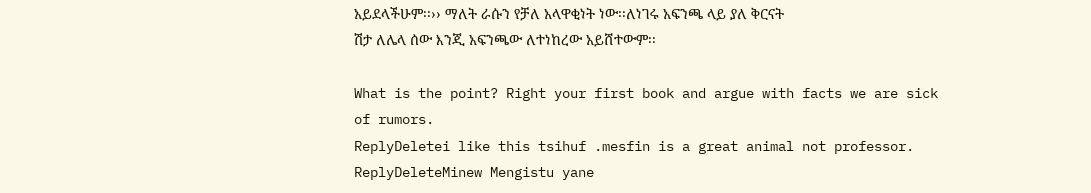አይደላችሁም፡፡›› ማለት ራሱን የቻለ አላዋቂነት ነው፡፡ለነገሩ አፍንጫ ላይ ያለ ቅርናት
ሽታ ለሌላ ሰው እንጂ አፍንጫው ለተነከረው አይሸተውም፡፡

What is the point? Right your first book and argue with facts we are sick of rumors.
ReplyDeletei like this tsihuf .mesfin is a great animal not professor.
ReplyDeleteMinew Mengistu yane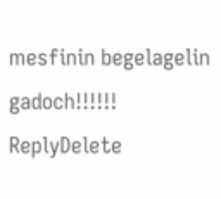mesfinin begelagelin gadoch!!!!!!
ReplyDelete